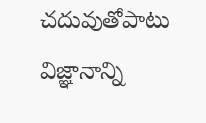చదువుతోపాటు విజ్ఞానాన్ని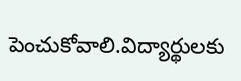పెంచుకోవాలి.విద్యార్థులకు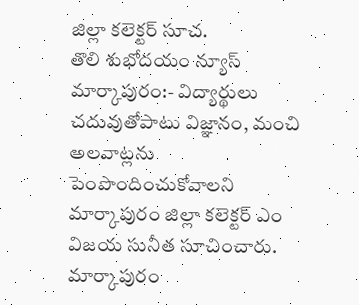జిల్లా కలెక్టర్ సూచ.
తొలి శుభోదయం న్యూస్ మార్కాపురం:- విద్యార్థులు చదువుతోపాటు విజ్ఞానం, మంచి అలవాట్లను పెంపొందించుకోవాలని మార్కాపురం జిల్లా కలెక్టర్ ఎం విజయ సునీత సూచించారు. మార్కాపురం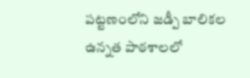పట్టణంలోని జడ్పీ బాలికల ఉన్నత పాఠశాలలో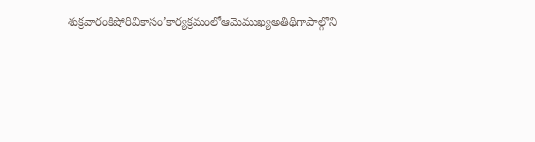శుక్రవారంకిషోరివికాసం’కార్యక్రమంలోఆమెముఖ్యఅతిథిగాపాల్గొని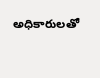అధికారులతో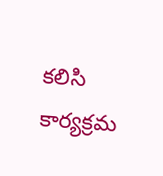కలిసి కార్యక్రమ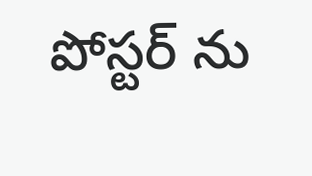పోస్టర్ ను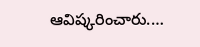ఆవిష్కరించారు.…